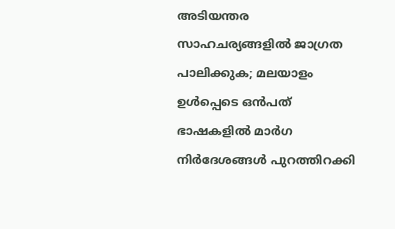അടിയന്തര സാഹചര്യങ്ങളിൽ ജാഗ്രത പാലിക്കുക; മലയാളം ഉൾപ്പെടെ ഒൻപത് ഭാഷകളിൽ മാർഗ നിർദേശങ്ങൾ പുറത്തിറക്കി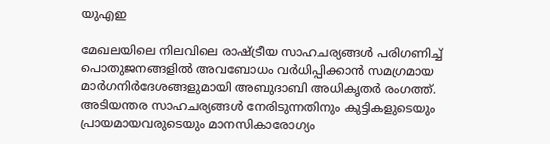യുഎഇ

മേഖലയിലെ നിലവിലെ രാഷ്ട്രീയ സാഹചര്യങ്ങൾ പരിഗണിച്ച് പൊതുജനങ്ങളിൽ അവബോധം വർധിപ്പിക്കാൻ സമഗ്രമായ മാർഗനിർദേശങ്ങളുമായി അബുദാബി അധികൃതർ രംഗത്ത്. അടിയന്തര സാഹചര്യങ്ങൾ നേരിടുന്നതിനും കുട്ടികളുടെയും പ്രായമായവരുടെയും മാനസികാരോഗ്യം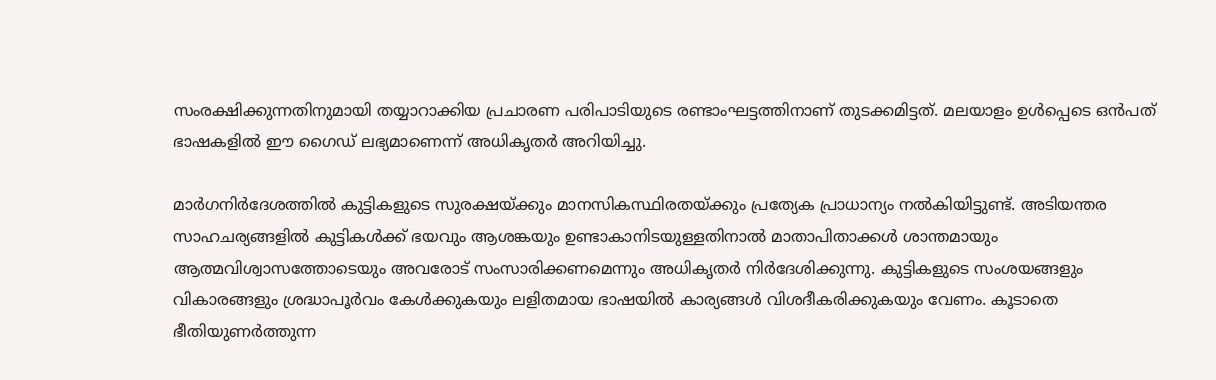സംരക്ഷിക്കുന്നതിനുമായി തയ്യാറാക്കിയ പ്രചാരണ പരിപാടിയുടെ രണ്ടാംഘട്ടത്തിനാണ് തുടക്കമിട്ടത്. മലയാളം ഉൾപ്പെടെ ഒൻപത് ഭാഷകളിൽ ഈ ഗൈഡ് ലഭ്യമാണെന്ന് അധികൃതർ അറിയിച്ചു.

മാർഗനിർദേശത്തിൽ കുട്ടികളുടെ സുരക്ഷയ്ക്കും മാനസികസ്ഥിരതയ്ക്കും പ്രത്യേക പ്രാധാന്യം നൽകിയിട്ടുണ്ട്. അടിയന്തര സാഹചര്യങ്ങളിൽ കുട്ടികൾക്ക് ഭയവും ആശങ്കയും ഉണ്ടാകാനിടയുള്ളതിനാൽ മാതാപിതാക്കൾ ശാന്തമായും ആത്മവിശ്വാസത്തോടെയും അവരോട് സംസാരിക്കണമെന്നും അധികൃതർ നിർദേശിക്കുന്നു. കുട്ടികളുടെ സംശയങ്ങളും വികാരങ്ങളും ശ്രദ്ധാപൂർവം കേൾക്കുകയും ലളിതമായ ഭാഷയിൽ കാര്യങ്ങൾ വിശദീകരിക്കുകയും വേണം. കൂടാതെ ഭീതിയുണർത്തുന്ന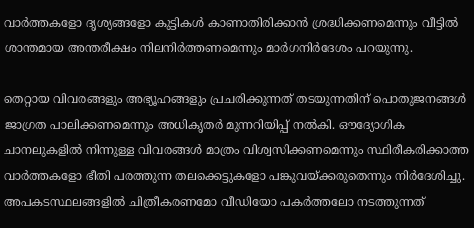വാർത്തകളോ ദൃശ്യങ്ങളോ കുട്ടികൾ കാണാതിരിക്കാൻ ശ്രദ്ധിക്കണമെന്നും വീട്ടിൽ ശാന്തമായ അന്തരീക്ഷം നിലനിർത്തണമെന്നും മാർഗനിർദേശം പറയുന്നു.

തെറ്റായ വിവരങ്ങളും അഭ്യൂഹങ്ങളും പ്രചരിക്കുന്നത് തടയുന്നതിന് പൊതുജനങ്ങൾ ജാഗ്രത പാലിക്കണമെന്നും അധികൃതർ മുന്നറിയിപ്പ് നൽകി. ഔദ്യോഗിക ചാനലുകളിൽ നിന്നുള്ള വിവരങ്ങൾ മാത്രം വിശ്വസിക്കണമെന്നും സ്ഥിരീകരിക്കാത്ത വാർത്തകളോ ഭീതി പരത്തുന്ന തലക്കെട്ടുകളോ പങ്കുവയ്ക്കരുതെന്നും നിർദേശിച്ചു. അപകടസ്ഥലങ്ങളിൽ ചിത്രീകരണമോ വീഡിയോ പകർത്തലോ നടത്തുന്നത്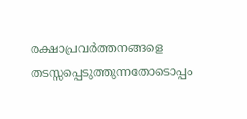രക്ഷാപ്രവർത്തനങ്ങളെ തടസ്സപ്പെടുത്തുന്നതോടൊപ്പം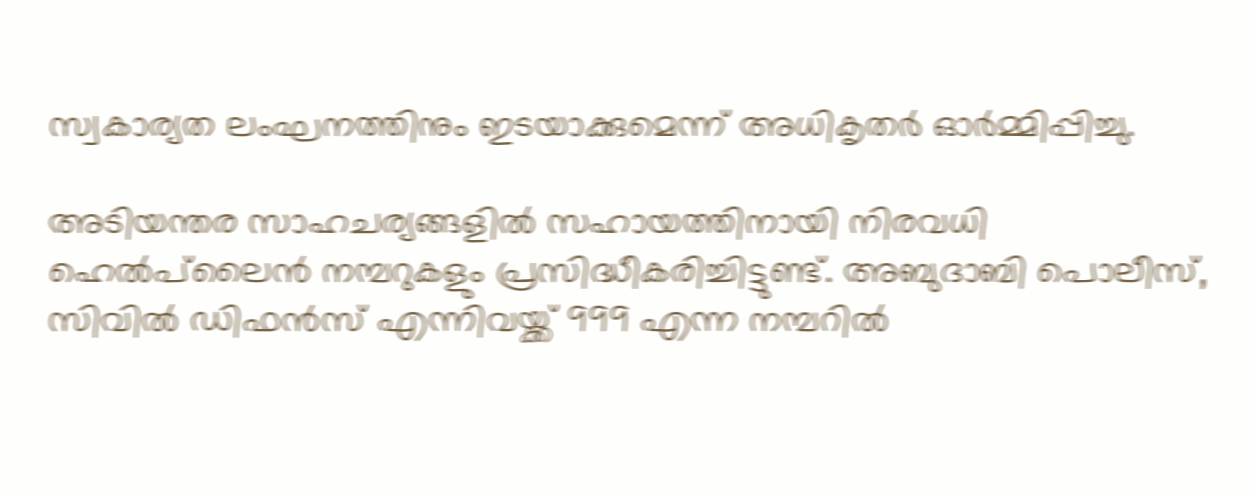സ്വകാര്യത ലംഘനത്തിനും ഇടയാക്കുമെന്ന് അധികൃതർ ഓർമ്മിപ്പിച്ചു.

അടിയന്തര സാഹചര്യങ്ങളിൽ സഹായത്തിനായി നിരവധി ഹെൽപ്‌ലൈൻ നമ്പറുകളും പ്രസിദ്ധീകരിച്ചിട്ടുണ്ട്. അബുദാബി പൊലീസ്, സിവിൽ ഡിഫൻസ് എന്നിവയ്ക്ക് 999 എന്ന നമ്പറിൽ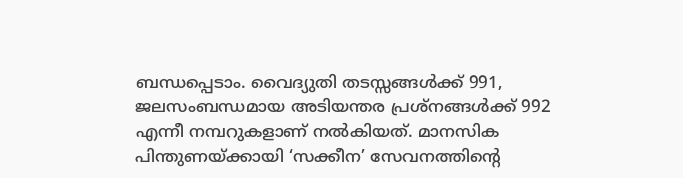ബന്ധപ്പെടാം. വൈദ്യുതി തടസ്സങ്ങൾക്ക് 991, ജലസംബന്ധമായ അടിയന്തര പ്രശ്നങ്ങൾക്ക് 992 എന്നീ നമ്പറുകളാണ് നൽകിയത്. മാനസിക പിന്തുണയ്ക്കായി ‘സക്കീന’ സേവനത്തിന്റെ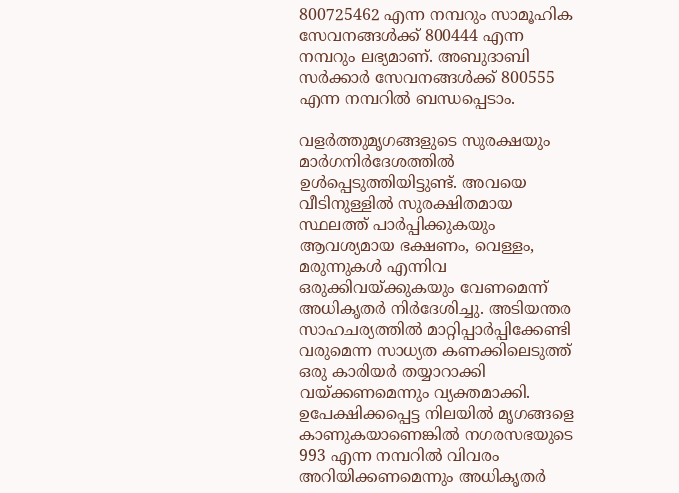800725462 എന്ന നമ്പറും സാമൂഹിക സേവനങ്ങൾക്ക് 800444 എന്ന നമ്പറും ലഭ്യമാണ്. അബുദാബി സർക്കാർ സേവനങ്ങൾക്ക് 800555 എന്ന നമ്പറിൽ ബന്ധപ്പെടാം.

വളർത്തുമൃഗങ്ങളുടെ സുരക്ഷയും മാർഗനിർദേശത്തിൽ ഉൾപ്പെടുത്തിയിട്ടുണ്ട്. അവയെ വീടിനുള്ളിൽ സുരക്ഷിതമായ സ്ഥലത്ത് പാർപ്പിക്കുകയും ആവശ്യമായ ഭക്ഷണം, വെള്ളം, മരുന്നുകൾ എന്നിവ ഒരുക്കിവയ്ക്കുകയും വേണമെന്ന് അധികൃതർ നിർദേശിച്ചു. അടിയന്തര സാഹചര്യത്തിൽ മാറ്റിപ്പാർപ്പിക്കേണ്ടി വരുമെന്ന സാധ്യത കണക്കിലെടുത്ത് ഒരു കാരിയർ തയ്യാറാക്കി വയ്ക്കണമെന്നും വ്യക്തമാക്കി. ഉപേക്ഷിക്കപ്പെട്ട നിലയിൽ മൃഗങ്ങളെ കാണുകയാണെങ്കിൽ നഗരസഭയുടെ 993 എന്ന നമ്പറിൽ വിവരം അറിയിക്കണമെന്നും അധികൃതർ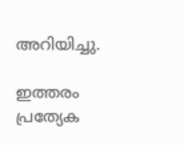അറിയിച്ചു.

ഇത്തരം പ്രത്യേക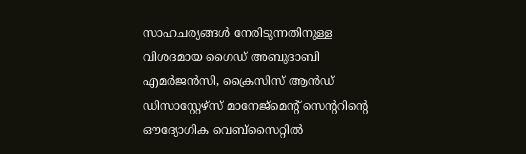സാഹചര്യങ്ങൾ നേരിടുന്നതിനുള്ള വിശദമായ ഗൈഡ് അബുദാബി എമർജൻസി, ക്രൈസിസ് ആൻഡ് ഡിസാസ്റ്റേഴ്സ് മാനേജ്‌മെന്റ് സെന്ററിന്റെ ഔദ്യോഗിക വെബ്സൈറ്റിൽ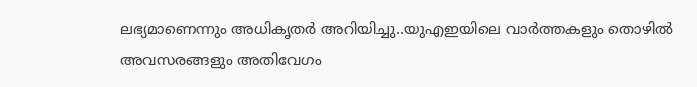ലഭ്യമാണെന്നും അധികൃതർ അറിയിച്ചു..യുഎഇയിലെ വാർത്തകളും തൊഴിൽ അവസരങ്ങളും അതിവേഗം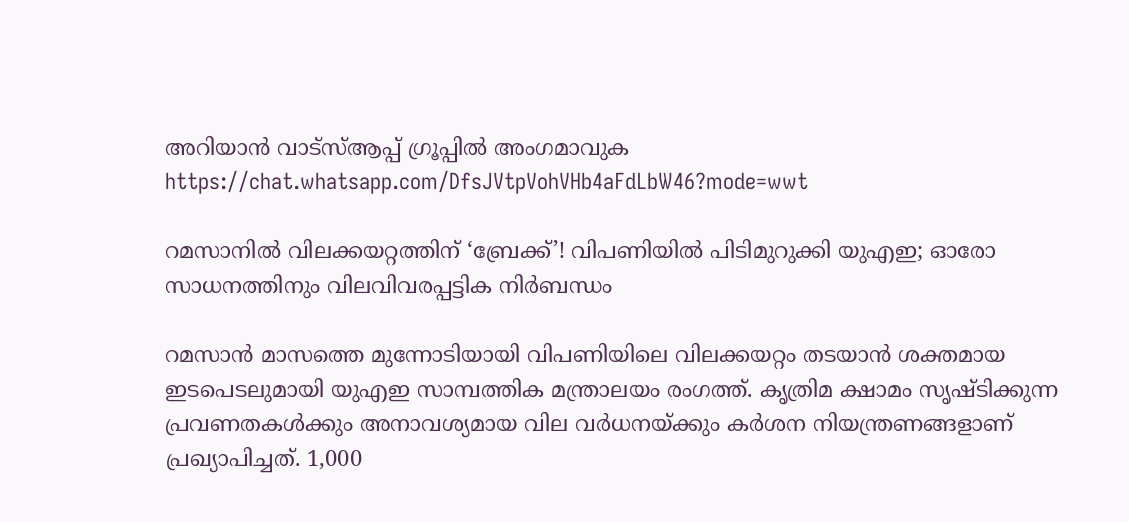അറിയാൻ വാട്സ്ആപ്പ് ഗ്രൂപ്പിൽ അംഗമാവുക https://chat.whatsapp.com/DfsJVtpVohVHb4aFdLbW46?mode=wwt

റമസാനിൽ വിലക്കയറ്റത്തിന് ‘ബ്രേക്ക്’! വിപണിയിൽ പിടിമുറുക്കി യുഎഇ; ഓരോ സാധനത്തിനും വിലവിവരപ്പട്ടിക നിർബന്ധം

റമസാൻ മാസത്തെ മുന്നോടിയായി വിപണിയിലെ വിലക്കയറ്റം തടയാൻ ശക്തമായ ഇടപെടലുമായി യുഎഇ സാമ്പത്തിക മന്ത്രാലയം രംഗത്ത്. കൃത്രിമ ക്ഷാമം സൃഷ്ടിക്കുന്ന പ്രവണതകൾക്കും അനാവശ്യമായ വില വർധനയ്ക്കും കർശന നിയന്ത്രണങ്ങളാണ് പ്രഖ്യാപിച്ചത്. 1,000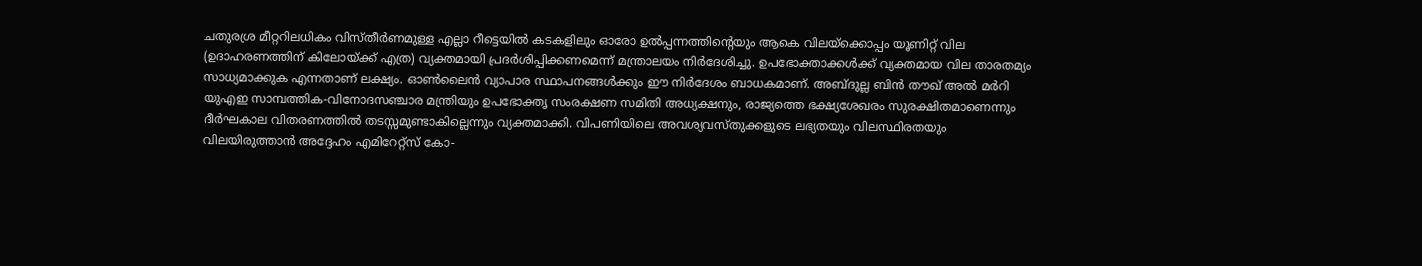ചതുരശ്ര മീറ്ററിലധികം വിസ്തീർണമുള്ള എല്ലാ റീട്ടെയിൽ കടകളിലും ഓരോ ഉൽപ്പന്നത്തിന്റെയും ആകെ വിലയ്ക്കൊപ്പം യൂണിറ്റ് വില (ഉദാഹരണത്തിന് കിലോയ്ക്ക് എത്ര) വ്യക്തമായി പ്രദർശിപ്പിക്കണമെന്ന് മന്ത്രാലയം നിർദേശിച്ചു. ഉപഭോക്താക്കൾക്ക് വ്യക്തമായ വില താരതമ്യം സാധ്യമാക്കുക എന്നതാണ് ലക്ഷ്യം. ഓൺലൈൻ വ്യാപാര സ്ഥാപനങ്ങൾക്കും ഈ നിർദേശം ബാധകമാണ്. അബ്ദുല്ല ബിൻ തൗഖ് അൽ മർറി യുഎഇ സാമ്പത്തിക-വിനോദസഞ്ചാര മന്ത്രിയും ഉപഭോക്തൃ സംരക്ഷണ സമിതി അധ്യക്ഷനും, രാജ്യത്തെ ഭക്ഷ്യശേഖരം സുരക്ഷിതമാണെന്നും ദീർഘകാല വിതരണത്തിൽ തടസ്സമുണ്ടാകില്ലെന്നും വ്യക്തമാക്കി. വിപണിയിലെ അവശ്യവസ്തുക്കളുടെ ലഭ്യതയും വിലസ്ഥിരതയും വിലയിരുത്താൻ അദ്ദേഹം എമിറേറ്റ്‌സ് കോ-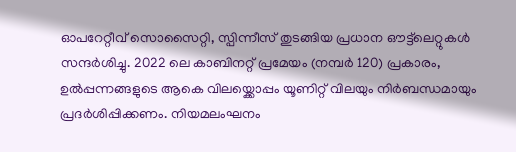ഓപറേറ്റീവ് സൊസൈറ്റി, സ്പിന്നീസ് തുടങ്ങിയ പ്രധാന ഔട്ട്‌ലെറ്റുകൾ സന്ദർശിച്ചു. 2022 ലെ കാബിനറ്റ് പ്രമേയം (നമ്പർ 120) പ്രകാരം, ഉൽപ്പന്നങ്ങളുടെ ആകെ വിലയ്ക്കൊപ്പം യൂണിറ്റ് വിലയും നിർബന്ധമായും പ്രദർശിപ്പിക്കണം. നിയമലംഘനം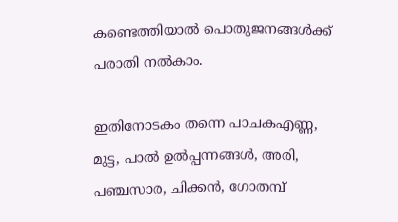കണ്ടെത്തിയാൽ പൊതുജനങ്ങൾക്ക് പരാതി നൽകാം.

ഇതിനോടകം തന്നെ പാചകഎണ്ണ, മുട്ട, പാൽ ഉൽപ്പന്നങ്ങൾ, അരി, പഞ്ചസാര, ചിക്കൻ, ഗോതമ്പ്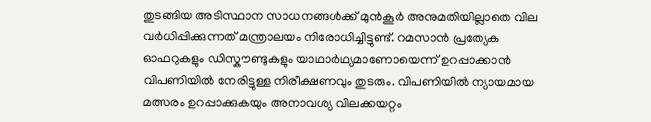തുടങ്ങിയ അടിസ്ഥാന സാധനങ്ങൾക്ക് മുൻകൂർ അനുമതിയില്ലാതെ വില വർധിപ്പിക്കുന്നത് മന്ത്രാലയം നിരോധിച്ചിട്ടുണ്ട്. റമസാൻ പ്രത്യേക ഓഫറുകളും ഡിസ്കൗണ്ടുകളും യാഥാർഥ്യമാണോയെന്ന് ഉറപ്പാക്കാൻ വിപണിയിൽ നേരിട്ടുള്ള നിരീക്ഷണവും തുടരും. വിപണിയിൽ ന്യായമായ മത്സരം ഉറപ്പാക്കുകയും അനാവശ്യ വിലക്കയറ്റം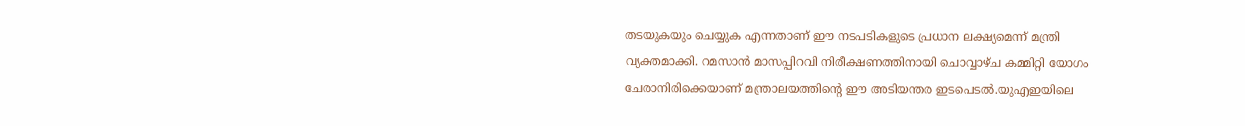തടയുകയും ചെയ്യുക എന്നതാണ് ഈ നടപടികളുടെ പ്രധാന ലക്ഷ്യമെന്ന് മന്ത്രി വ്യക്തമാക്കി. റമസാൻ മാസപ്പിറവി നിരീക്ഷണത്തിനായി ചൊവ്വാഴ്ച കമ്മിറ്റി യോഗം ചേരാനിരിക്കെയാണ് മന്ത്രാലയത്തിന്റെ ഈ അടിയന്തര ഇടപെടൽ.യുഎഇയിലെ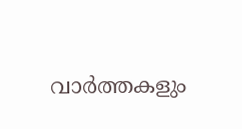വാർത്തകളും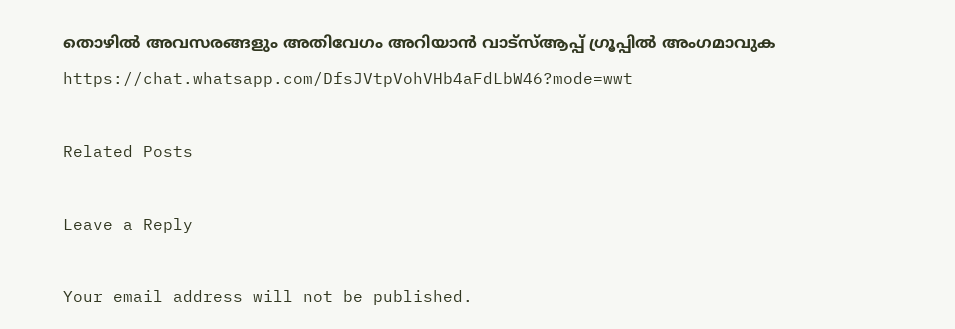തൊഴിൽ അവസരങ്ങളും അതിവേഗം അറിയാൻ വാട്സ്ആപ്പ് ഗ്രൂപ്പിൽ അംഗമാവുക https://chat.whatsapp.com/DfsJVtpVohVHb4aFdLbW46?mode=wwt

Related Posts

Leave a Reply

Your email address will not be published.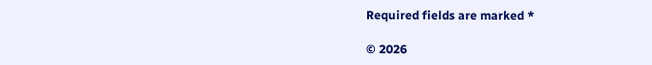Required fields are marked *

© 2026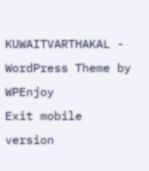KUWAITVARTHAKAL - WordPress Theme by WPEnjoy
Exit mobile version